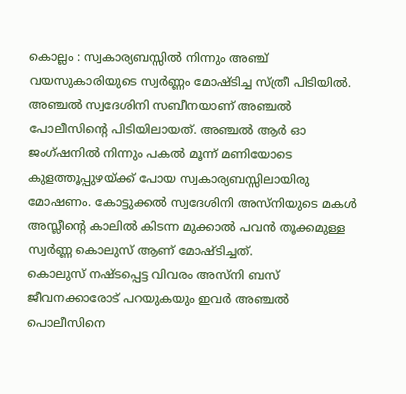കൊല്ലം : സ്വകാര്യബസ്സിൽ നിന്നും അഞ്ച് വയസുകാരിയുടെ സ്വർണ്ണം മോഷ്ടിച്ച സ്ത്രീ പിടിയിൽ. അഞ്ചൽ സ്വദേശിനി സബീനയാണ് അഞ്ചൽ പോലീസിന്റെ പിടിയിലായത്. അഞ്ചൽ ആർ ഓ ജംഗ്ഷനിൽ നിന്നും പകൽ മൂന്ന് മണിയോടെ കുളത്തൂപ്പുഴയ്ക്ക് പോയ സ്വകാര്യബസ്സിലായിരു മോഷണം. കോട്ടുക്കൽ സ്വദേശിനി അസ്നിയുടെ മകൾ അസ്ലീന്റെ കാലിൽ കിടന്ന മുക്കാൽ പവൻ തൂക്കമുള്ള സ്വർണ്ണ കൊലുസ് ആണ് മോഷ്ടിച്ചത്.
കൊലുസ് നഷ്ടപ്പെട്ട വിവരം അസ്നി ബസ് ജീവനക്കാരോട് പറയുകയും ഇവർ അഞ്ചൽ പൊലീസിനെ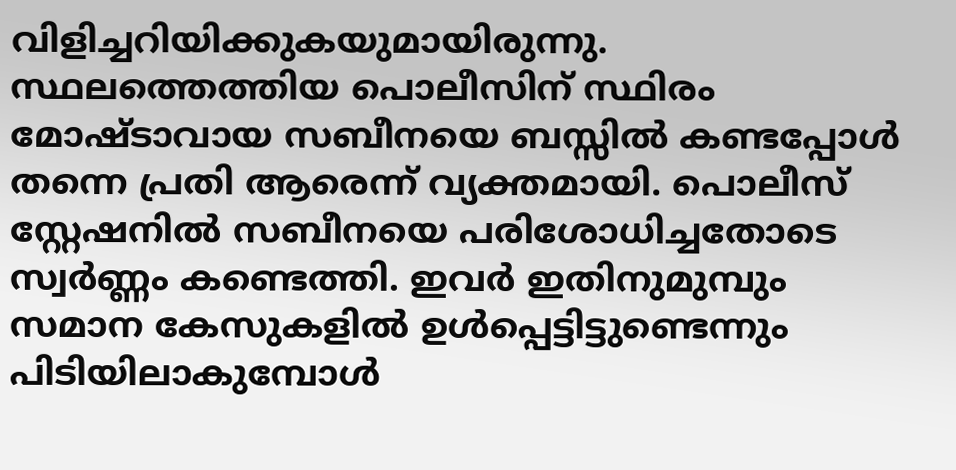വിളിച്ചറിയിക്കുകയുമായിരുന്നു. സ്ഥലത്തെത്തിയ പൊലീസിന് സ്ഥിരം മോഷ്ടാവായ സബീനയെ ബസ്സിൽ കണ്ടപ്പോൾ തന്നെ പ്രതി ആരെന്ന് വ്യക്തമായി. പൊലീസ് സ്റ്റേഷനിൽ സബീനയെ പരിശോധിച്ചതോടെ സ്വർണ്ണം കണ്ടെത്തി. ഇവർ ഇതിനുമുമ്പും സമാന കേസുകളിൽ ഉൾപ്പെട്ടിട്ടുണ്ടെന്നും പിടിയിലാകുമ്പോൾ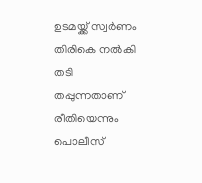ഉടമയ്ക്ക് സ്വർണം തിരികെ നൽകി തടി തപ്പുന്നതാണ് രീതിയെന്നും പൊലീസ്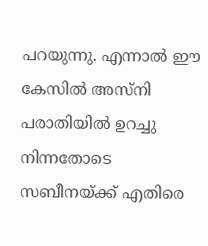പറയുന്നു. എന്നാൽ ഈ കേസിൽ അസ്നി പരാതിയിൽ ഉറച്ചു നിന്നതോടെ സബീനയ്ക്ക് എതിരെ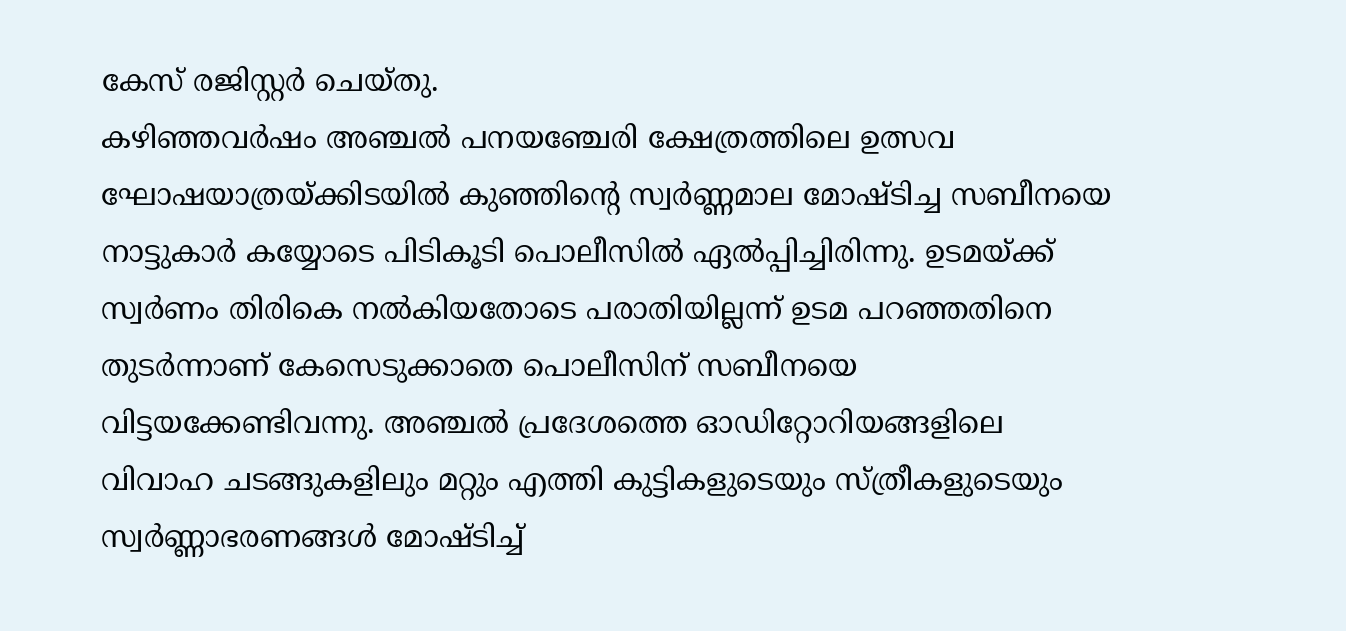കേസ് രജിസ്റ്റർ ചെയ്തു.
കഴിഞ്ഞവർഷം അഞ്ചൽ പനയഞ്ചേരി ക്ഷേത്രത്തിലെ ഉത്സവ ഘോഷയാത്രയ്ക്കിടയിൽ കുഞ്ഞിൻ്റെ സ്വർണ്ണമാല മോഷ്ടിച്ച സബീനയെ നാട്ടുകാർ കയ്യോടെ പിടികൂടി പൊലീസിൽ ഏൽപ്പിച്ചിരിന്നു. ഉടമയ്ക്ക് സ്വർണം തിരികെ നൽകിയതോടെ പരാതിയില്ലന്ന് ഉടമ പറഞ്ഞതിനെ തുടർന്നാണ് കേസെടുക്കാതെ പൊലീസിന് സബീനയെ വിട്ടയക്കേണ്ടിവന്നു. അഞ്ചൽ പ്രദേശത്തെ ഓഡിറ്റോറിയങ്ങളിലെ വിവാഹ ചടങ്ങുകളിലും മറ്റും എത്തി കുട്ടികളുടെയും സ്ത്രീകളുടെയും സ്വർണ്ണാഭരണങ്ങൾ മോഷ്ടിച്ച്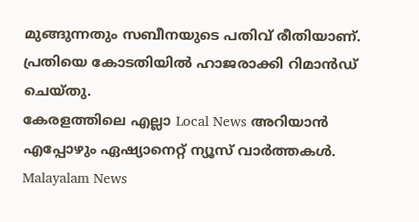മുങ്ങുന്നതും സബീനയുടെ പതിവ് രീതിയാണ്. പ്രതിയെ കോടതിയിൽ ഹാജരാക്കി റിമാൻഡ് ചെയ്തു.
കേരളത്തിലെ എല്ലാ Local News അറിയാൻ എപ്പോഴും ഏഷ്യാനെറ്റ് ന്യൂസ് വാർത്തകൾ. Malayalam News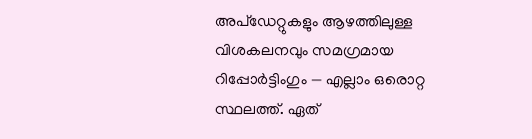അപ്ഡേറ്റുകളും ആഴത്തിലുള്ള വിശകലനവും സമഗ്രമായ റിപ്പോർട്ടിംഗും — എല്ലാം ഒരൊറ്റ സ്ഥലത്ത്. ഏത്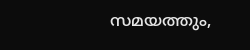സമയത്തും,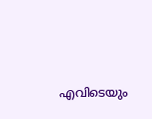എവിടെയും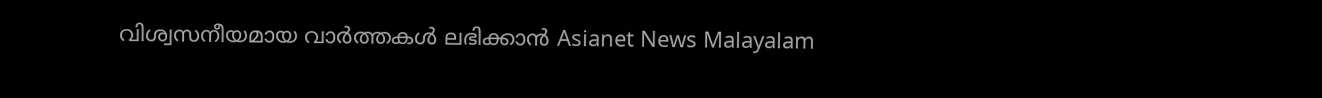വിശ്വസനീയമായ വാർത്തകൾ ലഭിക്കാൻ Asianet News Malayalam